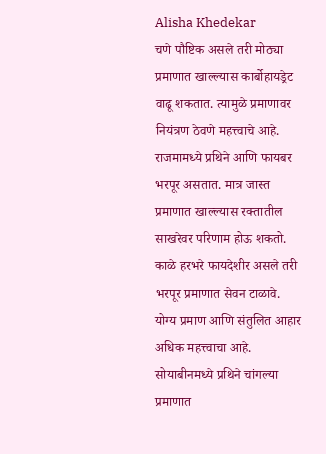Alisha Khedekar
चणे पौष्टिक असले तरी मोठ्या प्रमाणात खाल्ल्यास कार्बोहायड्रेट वाढू शकतात. त्यामुळे प्रमाणावर नियंत्रण ठेवणे महत्त्वाचे आहे.
राजमामध्ये प्रथिने आणि फायबर भरपूर असतात. मात्र जास्त प्रमाणात खाल्ल्यास रक्तातील साखरेवर परिणाम होऊ शकतो.
काळे हरभरे फायदेशीर असले तरी भरपूर प्रमाणात सेवन टाळावे. योग्य प्रमाण आणि संतुलित आहार अधिक महत्त्वाचा आहे.
सोयाबीनमध्ये प्रथिने चांगल्या प्रमाणात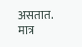असतात. मात्र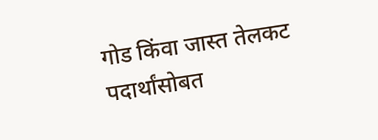गोड किंवा जास्त तेलकट पदार्थांसोबत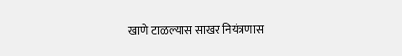खाणे टाळल्यास साखर नियंत्रणास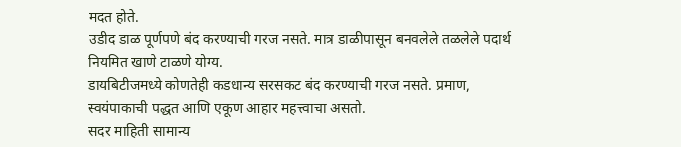मदत होते.
उडीद डाळ पूर्णपणे बंद करण्याची गरज नसते. मात्र डाळीपासून बनवलेले तळलेले पदार्थ नियमित खाणे टाळणे योग्य.
डायबिटीजमध्ये कोणतेही कडधान्य सरसकट बंद करण्याची गरज नसते. प्रमाण, स्वयंपाकाची पद्धत आणि एकूण आहार महत्त्वाचा असतो.
सदर माहिती सामान्य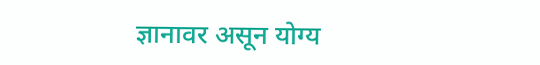ज्ञानावर असून योग्य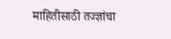माहितीसाठी तज्ज्ञांचा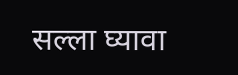सल्ला घ्यावा